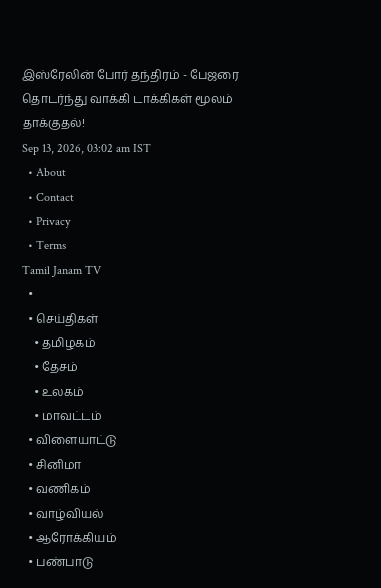இஸ்ரேலின் போர் தந்திரம் - பேஜரை தொடர்ந்து வாக்கி டாக்கிகள் மூலம் தாக்குதல்!
Sep 13, 2026, 03:02 am IST
  • About
  • Contact
  • Privacy
  • Terms
Tamil Janam TV
  •
  • செய்திகள்
    • தமிழகம்
    • தேசம்
    • உலகம்
    • மாவட்டம்
  • விளையாட்டு
  • சினிமா
  • வணிகம்
  • வாழ்வியல்
  • ஆரோக்கியம்
  • பண்பாடு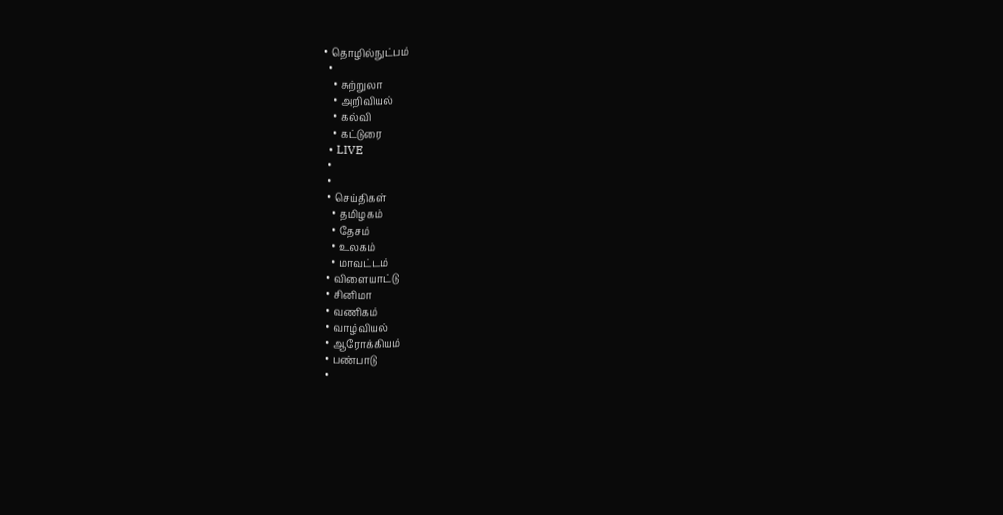• தொழில்நுட்பம்
  •
    • சுற்றுலா
    • அறிவியல்
    • கல்வி
    • கட்டுரை
  • LIVE
  •
  •
  • செய்திகள்
    • தமிழகம்
    • தேசம்
    • உலகம்
    • மாவட்டம்
  • விளையாட்டு
  • சினிமா
  • வணிகம்
  • வாழ்வியல்
  • ஆரோக்கியம்
  • பண்பாடு
  •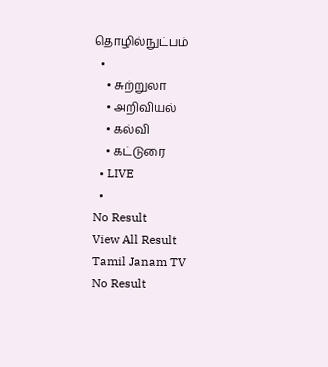தொழில்நுட்பம்
  •
    • சுற்றுலா
    • அறிவியல்
    • கல்வி
    • கட்டுரை
  • LIVE
  •
No Result
View All Result
Tamil Janam TV
No Result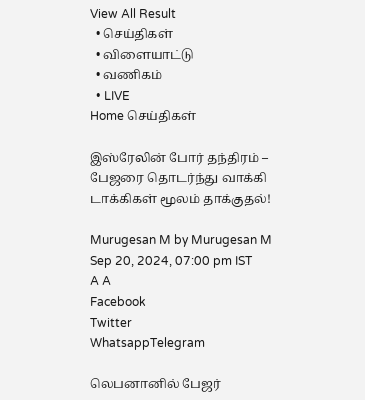View All Result
  • செய்திகள்
  • விளையாட்டு
  • வணிகம்
  • LIVE
Home செய்திகள்

இஸ்ரேலின் போர் தந்திரம் – பேஜரை தொடர்ந்து வாக்கி டாக்கிகள் மூலம் தாக்குதல்!

Murugesan M by Murugesan M
Sep 20, 2024, 07:00 pm IST
A A
Facebook
Twitter
WhatsappTelegram

லெபனானில் பேஜர்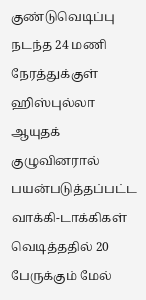குண்டுவெடிப்பு நடந்த 24 மணி நேரத்துக்குள் ஹிஸ்புல்லா ஆயுதக் குழுவினரால் பயன்படுத்தப்பட்ட வாக்கி-டாக்கிகள் வெடித்ததில் 20 பேருக்கும் மேல்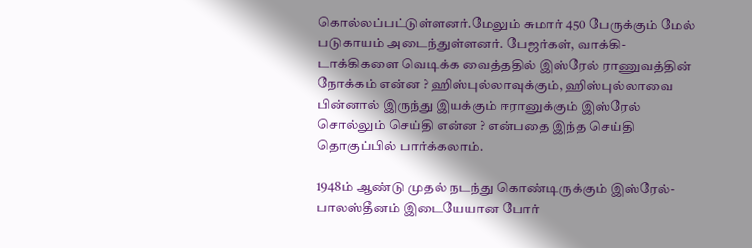கொல்லப்பட்டுள்ளனர்.மேலும் சுமார் 450 பேருக்கும் மேல் படுகாயம் அடைந்துள்ளனர். பேஜர்கள், வாக்கி-டாக்கிகளை வெடிக்க வைத்ததில் இஸ்ரேல் ராணுவத்தின் நோக்கம் என்ன ? ஹிஸ்புல்லாவுக்கும், ஹிஸ்புல்லாவை பின்னால் இருந்து இயக்கும் ஈரானுக்கும் இஸ்ரேல் சொல்லும் செய்தி என்ன ? என்பதை இந்த செய்தி தொகுப்பில் பார்க்கலாம்.

1948ம் ஆண்டு முதல் நடந்து கொண்டிருக்கும் இஸ்ரேல்- பாலஸ்தீனம் இடையேயான போர்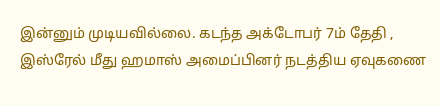இன்னும் முடியவில்லை. கடந்த அக்டோபர் 7ம் தேதி , இஸ்ரேல் மீது ஹமாஸ் அமைப்பினர் நடத்திய ஏவுகணை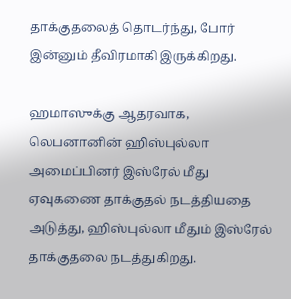தாக்குதலைத் தொடர்ந்து, போர் இன்னும் தீவிரமாகி இருக்கிறது.

ஹமாஸுக்கு ஆதரவாக, லெபனானின் ஹிஸ்புல்லா அமைப்பினர் இஸ்ரேல் மீது ஏவுகணை தாக்குதல் நடத்தியதை அடுத்து, ஹிஸ்புல்லா மீதும் இஸ்ரேல் தாக்குதலை நடத்துகிறது.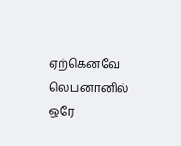ஏற்கெனவே லெபனானில் ஒரே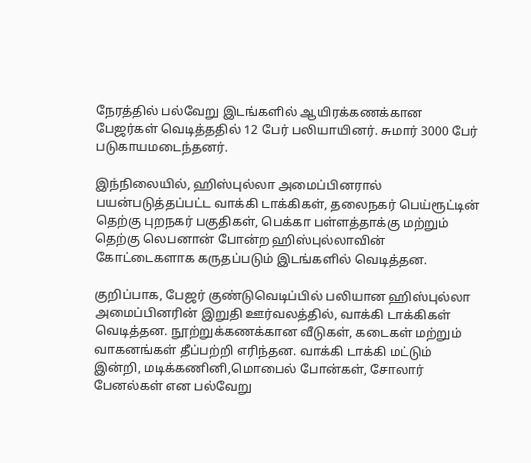நேரத்தில் பல்வேறு இடங்களில் ஆயிரக்கணக்கான பேஜர்கள் வெடித்ததில் 12 பேர் பலியாயினர். சுமார் 3000 பேர் படுகாயமடைந்தனர்.

இந்நிலையில், ஹிஸ்புல்லா அமைப்பினரால் பயன்படுத்தப்பட்ட வாக்கி டாக்கிகள், தலைநகர் பெய்ரூட்டின் தெற்கு புறநகர் பகுதிகள், பெக்கா பள்ளத்தாக்கு மற்றும் தெற்கு லெபனான் போன்ற ஹிஸ்புல்லாவின் கோட்டைகளாக கருதப்படும் இடங்களில் வெடித்தன.

குறிப்பாக, பேஜர் குண்டுவெடிப்பில் பலியான ஹிஸ்புல்லா அமைப்பினரின் இறுதி ஊர்வலத்தில், வாக்கி டாக்கிகள் வெடித்தன. நூற்றுக்கணக்கான வீடுகள், கடைகள் மற்றும் வாகனங்கள் தீப்பற்றி எரிந்தன. வாக்கி டாக்கி மட்டும் இன்றி, மடிக்கணினி,மொபைல் போன்கள், சோலார் பேனல்கள் என பல்வேறு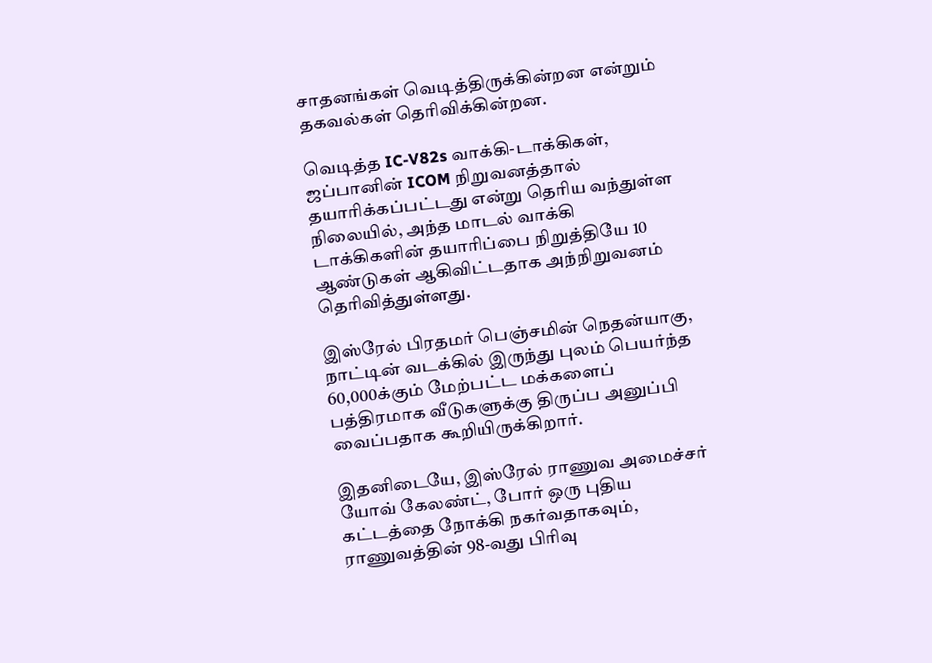சாதனங்கள் வெடித்திருக்கின்றன என்றும் தகவல்கள் தெரிவிக்கின்றன.

வெடித்த IC-V82s வாக்கி-டாக்கிகள், ஜப்பானின் ICOM நிறுவனத்தால் தயாரிக்கப்பட்டது என்று தெரிய வந்துள்ள நிலையில், அந்த மாடல் வாக்கி டாக்கிகளின் தயாரிப்பை நிறுத்தியே 10 ஆண்டுகள் ஆகிவிட்டதாக அந்நிறுவனம் தெரிவித்துள்ளது.

இஸ்ரேல் பிரதமர் பெஞ்சமின் நெதன்யாகு, நாட்டின் வடக்கில் இருந்து புலம் பெயர்ந்த 60,000க்கும் மேற்பட்ட மக்களைப் பத்திரமாக வீடுகளுக்கு திருப்ப அனுப்பி வைப்பதாக கூறியிருக்கிறார்.

இதனிடையே, இஸ்ரேல் ராணுவ அமைச்சர் யோவ் கேலண்ட், போர் ஒரு புதிய கட்டத்தை நோக்கி நகர்வதாகவும், ராணுவத்தின் 98-வது பிரிவு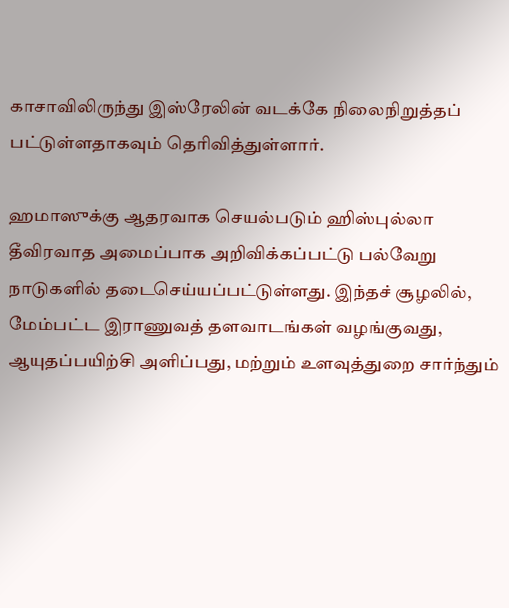காசாவிலிருந்து இஸ்ரேலின் வடக்கே நிலைநிறுத்தப் பட்டுள்ளதாகவும் தெரிவித்துள்ளார்.

ஹமாஸுக்கு ஆதரவாக செயல்படும் ஹிஸ்புல்லா தீவிரவாத அமைப்பாக அறிவிக்கப்பட்டு பல்வேறு நாடுகளில் தடைசெய்யப்பட்டுள்ளது. இந்தச் சூழலில், மேம்பட்ட இராணுவத் தளவாடங்கள் வழங்குவது, ஆயுதப்பயிற்சி அளிப்பது, மற்றும் உளவுத்துறை சார்ந்தும்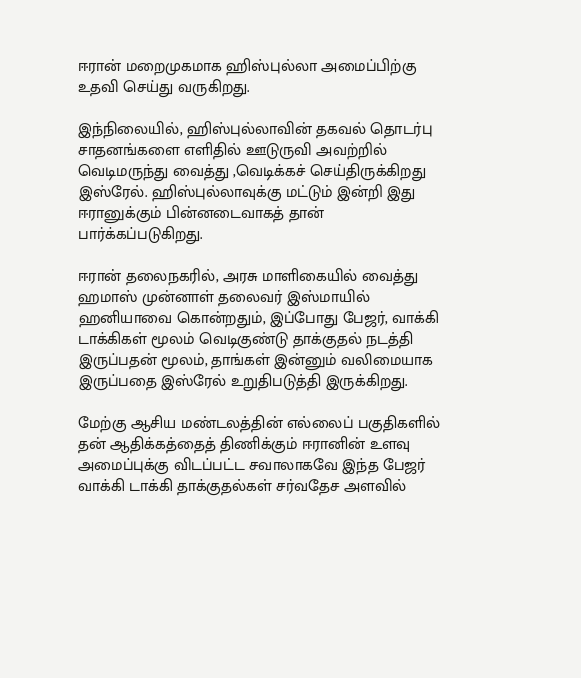ஈரான் மறைமுகமாக ஹிஸ்புல்லா அமைப்பிற்கு உதவி செய்து வருகிறது.

இந்நிலையில், ஹிஸ்புல்லாவின் தகவல் தொடர்பு சாதனங்களை எளிதில் ஊடுருவி அவற்றில் வெடிமருந்து வைத்து ,வெடிக்கச் செய்திருக்கிறது இஸ்ரேல். ஹிஸ்புல்லாவுக்கு மட்டும் இன்றி இது ஈரானுக்கும் பின்னடைவாகத் தான் பார்க்கப்படுகிறது.

ஈரான் தலைநகரில், அரசு மாளிகையில் வைத்து ஹமாஸ் முன்னாள் தலைவர் இஸ்மாயில் ஹனியாவை கொன்றதும், இப்போது பேஜர், வாக்கி டாக்கிகள் மூலம் வெடிகுண்டு தாக்குதல் நடத்தி இருப்பதன் மூலம், தாங்கள் இன்னும் வலிமையாக இருப்பதை இஸ்ரேல் உறுதிபடுத்தி இருக்கிறது.

மேற்கு ஆசிய மண்டலத்தின் எல்லைப் பகுதிகளில் தன் ஆதிக்கத்தைத் திணிக்கும் ஈரானின் உளவு அமைப்புக்கு விடப்பட்ட சவாலாகவே இந்த பேஜர் வாக்கி டாக்கி தாக்குதல்கள் சர்வதேச அளவில்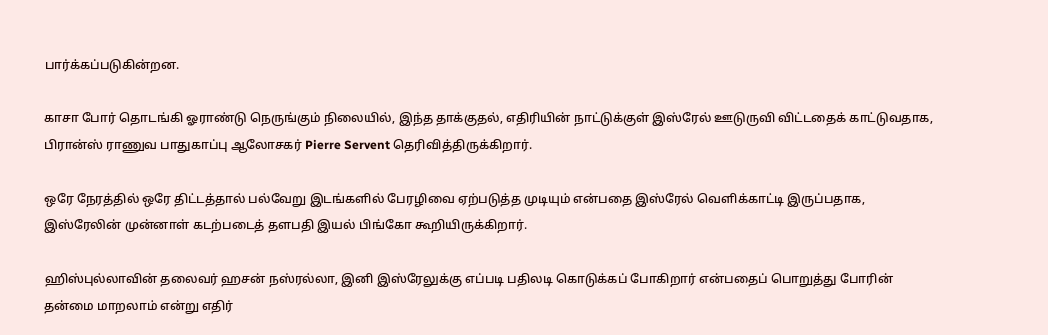பார்க்கப்படுகின்றன.

காசா போர் தொடங்கி ஓராண்டு நெருங்கும் நிலையில், இந்த தாக்குதல், எதிரியின் நாட்டுக்குள் இஸ்ரேல் ஊடுருவி விட்டதைக் காட்டுவதாக, பிரான்ஸ் ராணுவ பாதுகாப்பு ஆலோசகர் Pierre Servent தெரிவித்திருக்கிறார்.

ஒரே நேரத்தில் ஒரே திட்டத்தால் பல்வேறு இடங்களில் பேரழிவை ஏற்படுத்த முடியும் என்பதை இஸ்ரேல் வெளிக்காட்டி இருப்பதாக, இஸ்ரேலின் முன்னாள் கடற்படைத் தளபதி இயல் பிங்கோ கூறியிருக்கிறார்.

ஹிஸ்புல்லாவின் தலைவர் ஹசன் நஸ்ரல்லா, இனி இஸ்ரேலுக்கு எப்படி பதிலடி கொடுக்கப் போகிறார் என்பதைப் பொறுத்து போரின் தன்மை மாறலாம் என்று எதிர்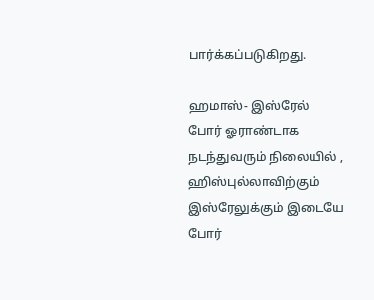பார்க்கப்படுகிறது.

ஹமாஸ்- இஸ்ரேல் போர் ஓராண்டாக நடந்துவரும் நிலையில் , ஹிஸ்புல்லாவிற்கும் இஸ்ரேலுக்கும் இடையே போர்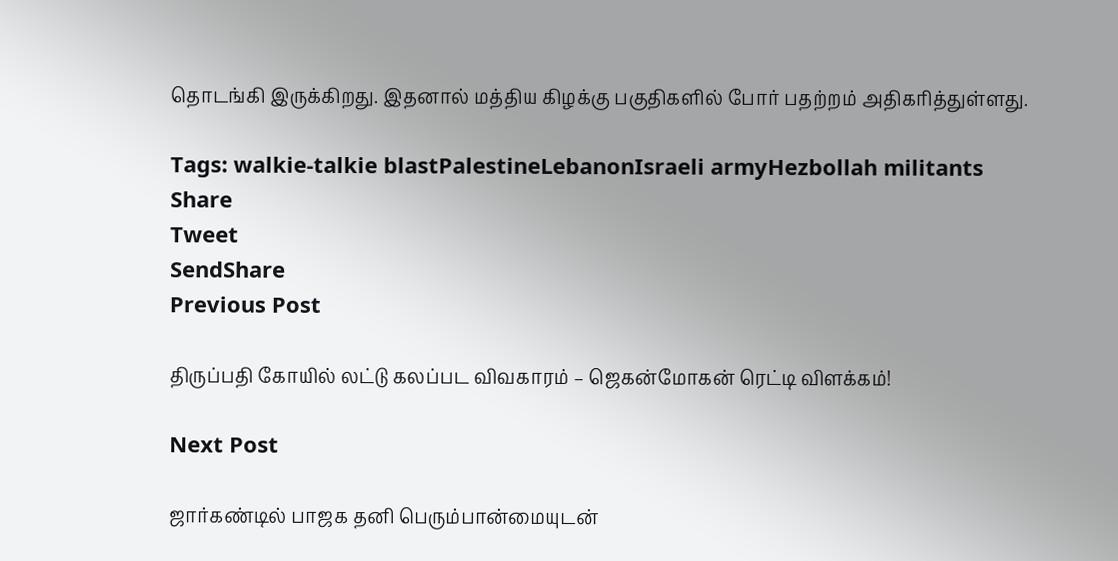தொடங்கி இருக்கிறது. இதனால் மத்திய கிழக்கு பகுதிகளில் போர் பதற்றம் அதிகரித்துள்ளது.

Tags: walkie-talkie blastPalestineLebanonIsraeli armyHezbollah militants
Share
Tweet
SendShare
Previous Post

திருப்பதி கோயில் லட்டு கலப்பட விவகாரம் – ஜெகன்மோகன் ரெட்டி விளக்கம்!

Next Post

ஜார்கண்டில் பாஜக தனி பெரும்பான்மையுடன்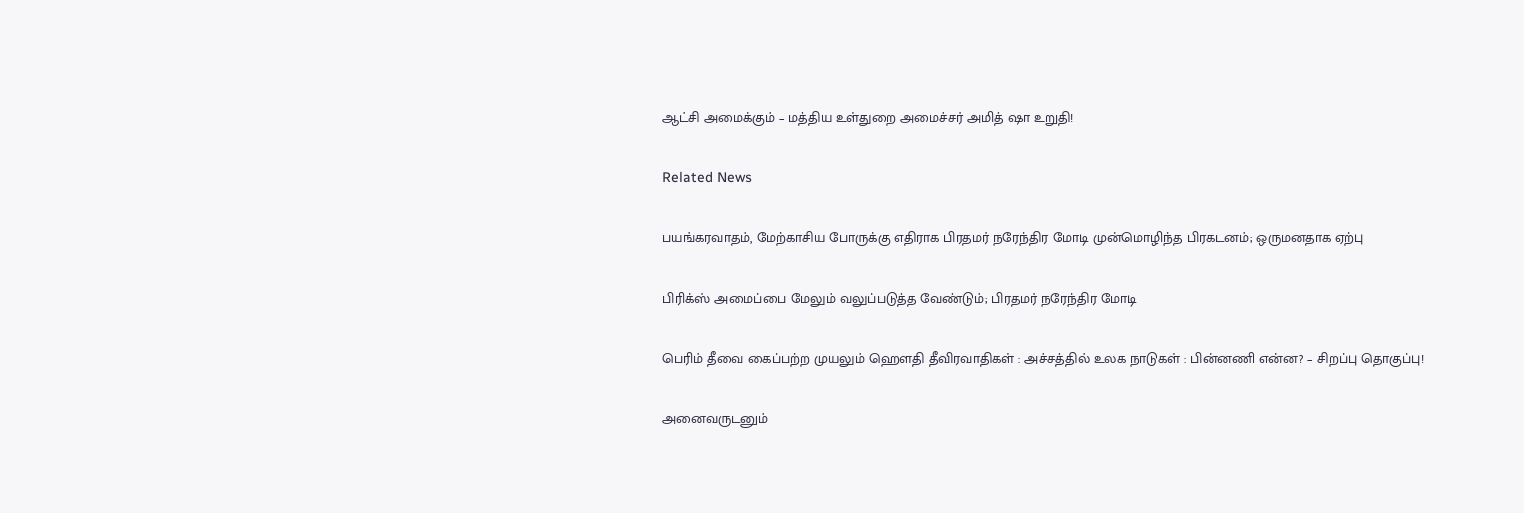ஆட்சி அமைக்கும் – மத்திய உள்துறை அமைச்சர் அமித் ஷா உறுதி!

Related News

பயங்கரவாதம், மேற்காசிய போருக்கு எதிராக பிரதமர் நரேந்திர மோடி முன்மொழிந்த பிரகடனம்; ஒருமனதாக ஏற்பு

பிரிக்ஸ் அமைப்பை மேலும் வலுப்படுத்த வேண்டும்; பிரதமர் நரேந்திர மோடி

பெரிம் தீவை கைப்பற்ற முயலும் ஹெளதி தீவிரவாதிகள் : அச்சத்தில் உலக நாடுகள் : பின்னணி என்ன? – சிறப்பு தொகுப்பு!

அனைவருடனும்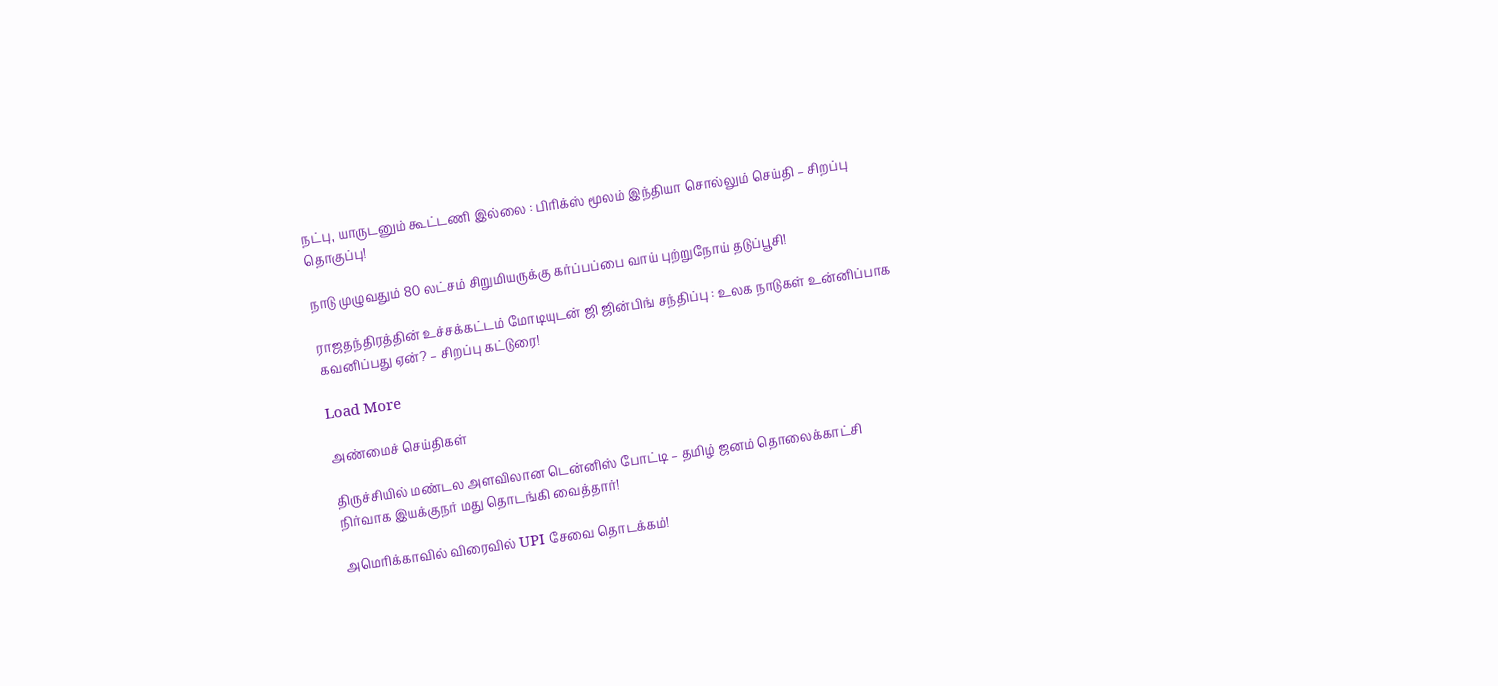நட்பு, யாருடனும் கூட்டணி இல்லை : பிரிக்ஸ் மூலம் இந்தியா சொல்லும் செய்தி – சிறப்பு தொகுப்பு!

நாடு முழுவதும் 80 லட்சம் சிறுமியருக்கு கர்ப்பப்பை வாய் புற்றுநோய் தடுப்பூசி!

ராஜதந்திரத்தின் உச்சக்கட்டம் மோடியுடன் ஜி ஜின்பிங் சந்திப்பு : உலக நாடுகள் உன்னிப்பாக கவனிப்பது ஏன்? – சிறப்பு கட்டுரை!

Load More

அண்மைச் செய்திகள்

திருச்சியில் மண்டல அளவிலான டென்னிஸ் போட்டி – தமிழ் ஜனம் தொலைக்காட்சி நிர்வாக இயக்குநர் மது தொடங்கி வைத்தார்!

அமெரிக்காவில் விரைவில் UPI சேவை தொடக்கம்!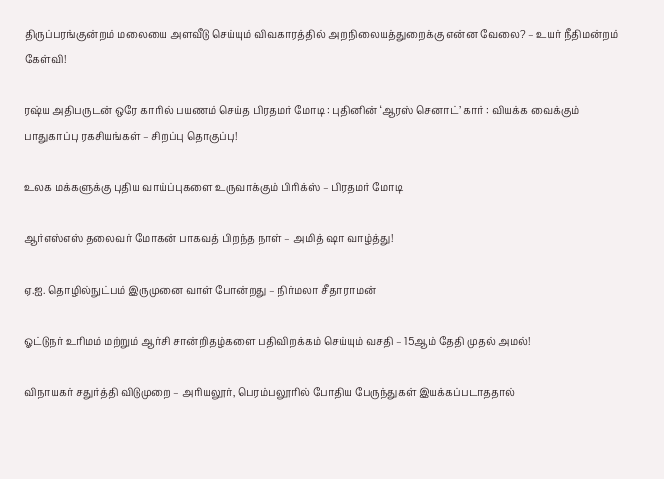திருப்பரங்குன்றம் மலையை அளவீடு செய்யும் விவகாரத்தில் அறநிலையத்துறைக்கு என்ன வேலை? – உயர் நீதிமன்றம் கேள்வி!

ரஷ்ய அதிபருடன் ஒரே காரில் பயணம் செய்த பிரதமர் மோடி : புதினின் ‘ஆரஸ் செனாட்’ கார் : வியக்க வைக்கும் பாதுகாப்பு ரகசியங்கள் – சிறப்பு தொகுப்பு!

உலக மக்களுக்கு புதிய வாய்ப்புகளை உருவாக்கும் பிரிக்ஸ் – பிரதமர் மோடி

ஆர்எஸ்எஸ் தலைவர் மோகன் பாகவத் பிறந்த நாள் – அமித் ஷா வாழ்த்து!

ஏ.ஐ. தொழில்நுட்பம் இருமுனை வாள் போன்றது – நிர்மலா சீதாராமன்

ஓட்டுநர் உரிமம் மற்றும் ஆர்சி சான்றிதழ்களை பதிவிறக்கம் செய்யும் வசதி – 15ஆம் தேதி முதல் அமல்!

விநாயகர் சதுர்த்தி விடுமுறை – அரியலூர், பெரம்பலூரில் போதிய பேருந்துகள் இயக்கப்படாததால்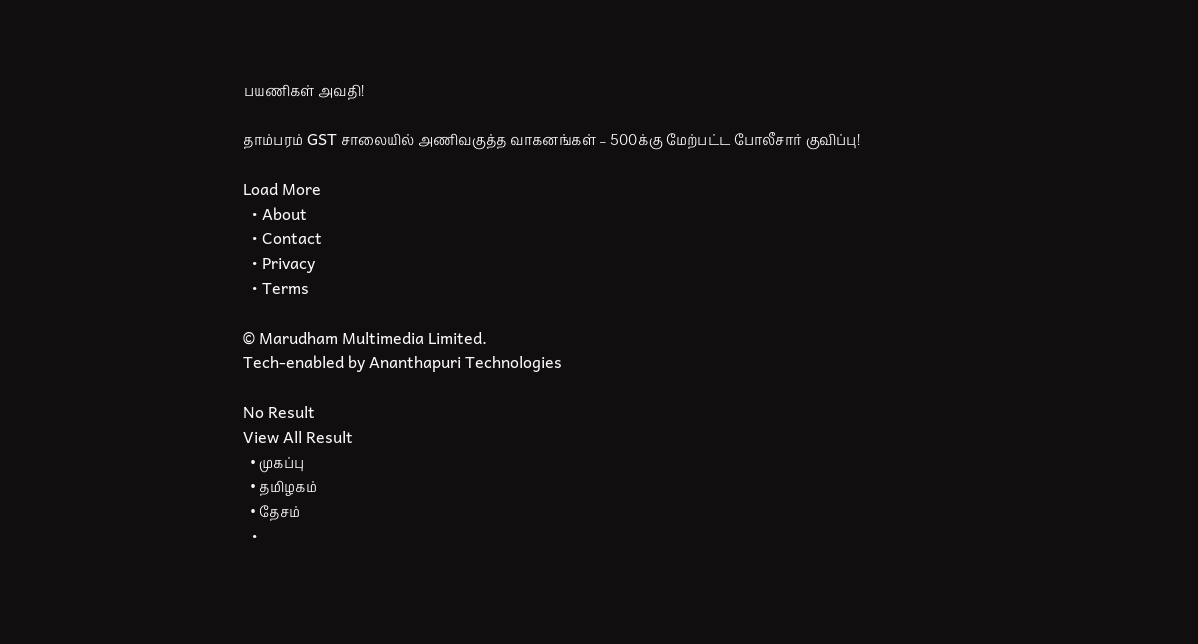பயணிகள் அவதி!

தாம்பரம் GST சாலையில் அணிவகுத்த வாகனங்கள் – 500க்கு மேற்பட்ட போலீசார் குவிப்பு!

Load More
  • About
  • Contact
  • Privacy
  • Terms

© Marudham Multimedia Limited.
Tech-enabled by Ananthapuri Technologies

No Result
View All Result
  • முகப்பு
  • தமிழகம்
  • தேசம்
  •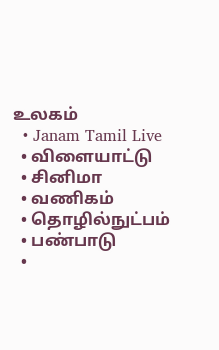உலகம்
  • Janam Tamil Live
  • விளையாட்டு
  • சினிமா
  • வணிகம்
  • தொழில்நுட்பம்
  • பண்பாடு
  •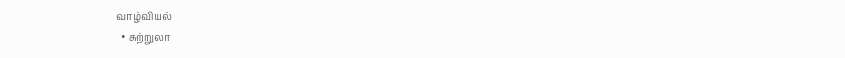வாழ்வியல்
  • சுற்றுலா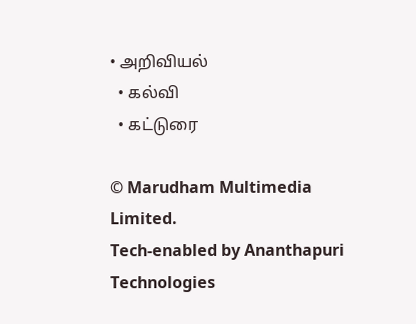• அறிவியல்
  • கல்வி
  • கட்டுரை

© Marudham Multimedia Limited.
Tech-enabled by Ananthapuri Technologies